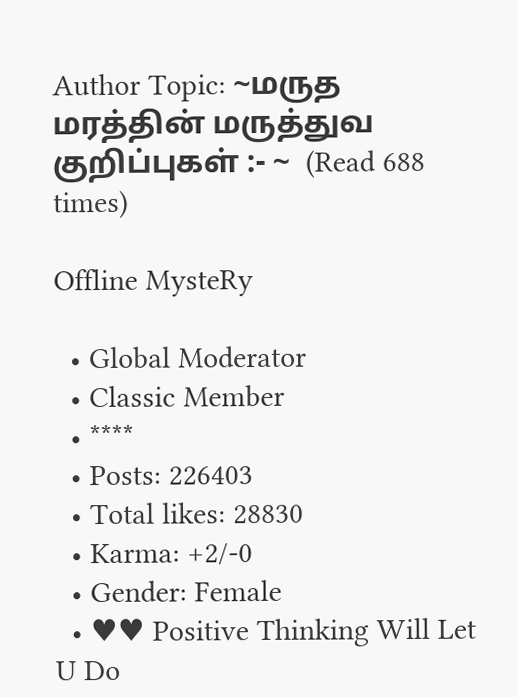Author Topic: ~மருத மரத்தின் மருத்துவ குறிப்புகள் :- ~  (Read 688 times)

Offline MysteRy

  • Global Moderator
  • Classic Member
  • ****
  • Posts: 226403
  • Total likes: 28830
  • Karma: +2/-0
  • Gender: Female
  • ♥♥ Positive Thinking Will Let U Do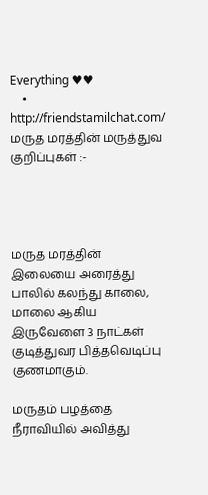Everything ♥♥
    • http://friendstamilchat.com/
மருத மரத்தின் மருத்துவ குறிப்புகள் :-




மருத மரத்தின் இலையை அரைத்து பாலில் கலந்து காலை, மாலை ஆகிய இருவேளை 3 நாட்கள் குடித்துவர பித்தவெடிப்பு குணமாகும்.

மருதம் பழத்தை நீராவியில் அவித்து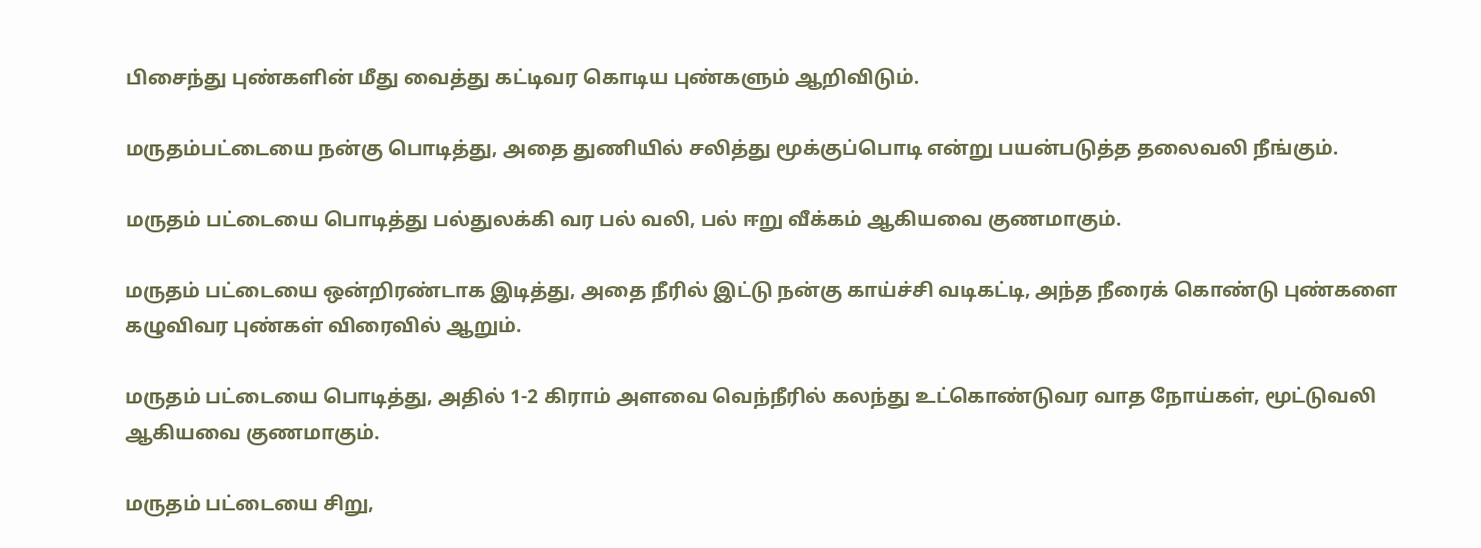பிசைந்து புண்களின் மீது வைத்து கட்டிவர கொடிய புண்களும் ஆறிவிடும்.

மருதம்பட்டையை நன்கு பொடித்து, அதை துணியில் சலித்து மூக்குப்பொடி என்று பயன்படுத்த தலைவலி நீங்கும்.

மருதம் பட்டையை பொடித்து பல்துலக்கி வர பல் வலி, பல் ஈறு வீக்கம் ஆகியவை குணமாகும்.

மருதம் பட்டையை ஒன்றிரண்டாக இடித்து, அதை நீரில் இட்டு நன்கு காய்ச்சி வடிகட்டி, அந்த நீரைக் கொண்டு புண்களை கழுவிவர புண்கள் விரைவில் ஆறும்.

மருதம் பட்டையை பொடித்து, அதில் 1-2 கிராம் அளவை வெந்நீரில் கலந்து உட்கொண்டுவர வாத நோய்கள், மூட்டுவலி ஆகியவை குணமாகும்.

மருதம் பட்டையை சிறு,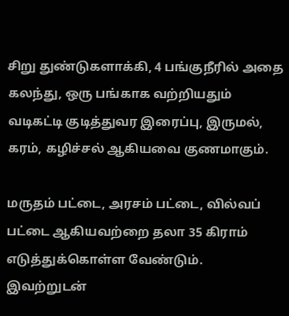சிறு துண்டுகளாக்கி, 4 பங்குநீரில் அதை கலந்து, ஒரு பங்காக வற்றியதும் வடிகட்டி குடித்துவர இரைப்பு, இருமல், கரம், கழிச்சல் ஆகியவை குணமாகும்.

மருதம் பட்டை, அரசம் பட்டை, வில்வப் பட்டை ஆகியவற்றை தலா 35 கிராம் எடுத்துக்கொள்ள வேண்டும். இவற்றுடன்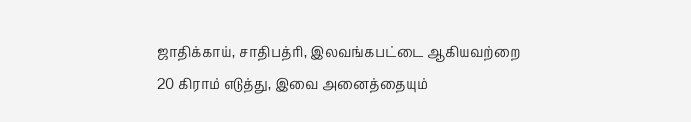ஜாதிக்காய், சாதிபத்ரி, இலவங்கபட்டை ஆகியவற்றை 20 கிராம் எடுத்து, இவை அனைத்தையும்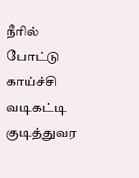நீரில் போட்டு காய்ச்சி வடிகட்டி குடித்துவர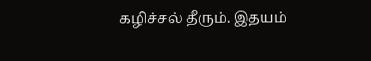கழிச்சல் தீரும். இதயம்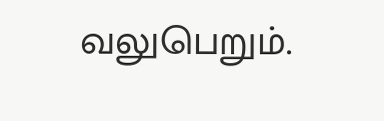வலுபெறும்.